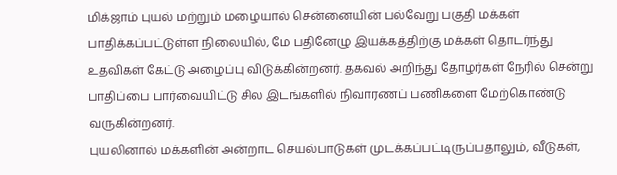மிக்ஜாம் புயல் மற்றும் மழையால் சென்னையின் பல்வேறு பகுதி மக்கள் பாதிக்கப்பட்டுள்ள நிலையில், மே பதினேழு இயக்கத்திற்கு மக்கள் தொடர்ந்து உதவிகள் கேட்டு அழைப்பு விடுக்கின்றனர். தகவல் அறிந்து தோழர்கள் நேரில் சென்று பாதிப்பை பார்வையிட்டு சில இடங்களில் நிவாரணப் பணிகளை மேற்கொண்டு வருகின்றனர்.
புயலினால் மக்களின் அன்றாட செயல்பாடுகள் முடக்கப்பட்டிருப்பதாலும், வீடுகள்,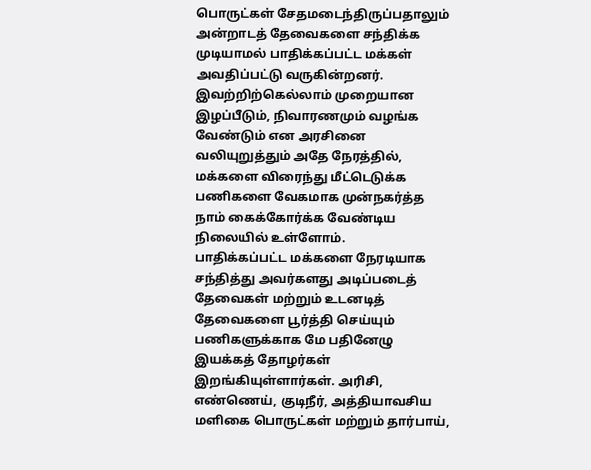பொருட்கள் சேதமடைந்திருப்பதாலும் அன்றாடத் தேவைகளை சந்திக்க முடியாமல் பாதிக்கப்பட்ட மக்கள் அவதிப்பட்டு வருகின்றனர். இவற்றிற்கெல்லாம் முறையான இழப்பீடும், நிவாரணமும் வழங்க வேண்டும் என அரசினை வலியுறுத்தும் அதே நேரத்தில், மக்களை விரைந்து மீட்டெடுக்க பணிகளை வேகமாக முன்நகர்த்த நாம் கைக்கோர்க்க வேண்டிய நிலையில் உள்ளோம்.
பாதிக்கப்பட்ட மக்களை நேரடியாக சந்தித்து அவர்களது அடிப்படைத் தேவைகள் மற்றும் உடனடித் தேவைகளை பூர்த்தி செய்யும் பணிகளுக்காக மே பதினேழு இயக்கத் தோழர்கள் இறங்கியுள்ளார்கள். அரிசி, எண்ணெய், குடிநீர், அத்தியாவசிய மளிகை பொருட்கள் மற்றும் தார்பாய்,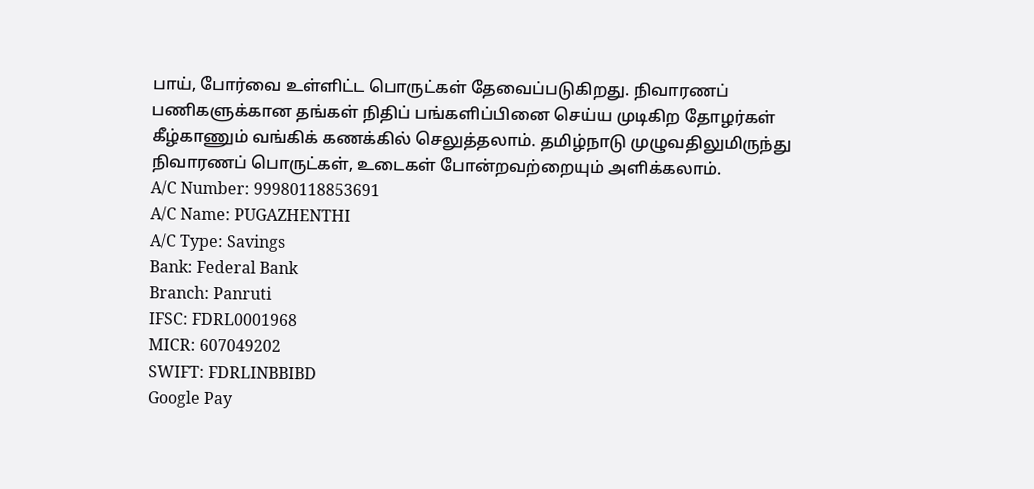பாய், போர்வை உள்ளிட்ட பொருட்கள் தேவைப்படுகிறது. நிவாரணப் பணிகளுக்கான தங்கள் நிதிப் பங்களிப்பினை செய்ய முடிகிற தோழர்கள் கீழ்காணும் வங்கிக் கணக்கில் செலுத்தலாம். தமிழ்நாடு முழுவதிலுமிருந்து நிவாரணப் பொருட்கள், உடைகள் போன்றவற்றையும் அளிக்கலாம்.
A/C Number: 99980118853691
A/C Name: PUGAZHENTHI
A/C Type: Savings
Bank: Federal Bank
Branch: Panruti
IFSC: FDRL0001968
MICR: 607049202
SWIFT: FDRLINBBIBD
Google Pay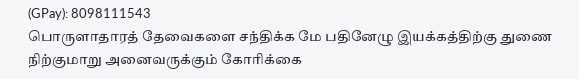(GPay): 8098111543
பொருளாதாரத் தேவைகளை சந்திக்க மே பதினேழு இயக்கத்திற்கு துணை நிற்குமாறு அனைவருக்கும் கோரிக்கை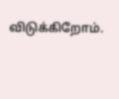விடுக்கிறோம்.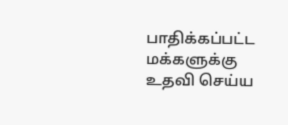பாதிக்கப்பட்ட மக்களுக்கு உதவி செய்ய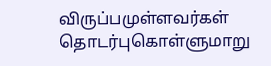விருப்பமுள்ளவர்கள் தொடர்புகொள்ளுமாறு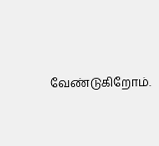வேண்டுகிறோம்.